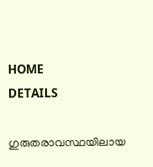HOME
DETAILS

ഗുരുതരാവസ്ഥയിലായ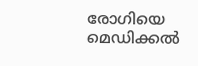രോഗിയെ മെഡിക്കല്‍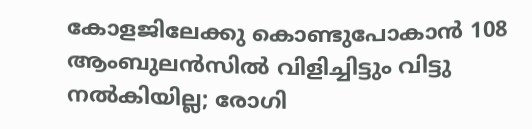കോളജിലേക്കു കൊണ്ടുപോകാന്‍ 108 ആംബുലന്‍സില്‍ വിളിച്ചിട്ടും വിട്ടു നല്‍കിയില്ല; രോഗി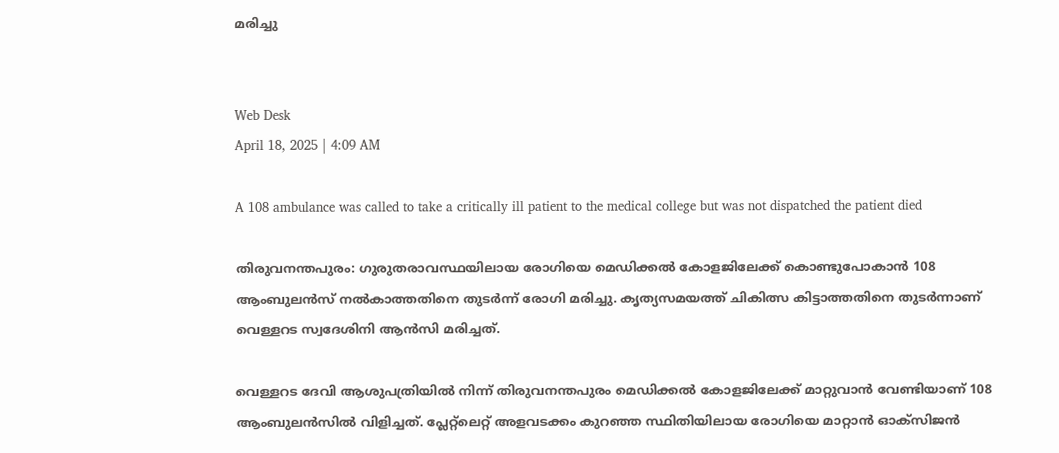മരിച്ചു


Web Desk
April 18, 2025 | 4:09 AM

A 108 ambulance was called to take a critically ill patient to the medical college but was not dispatched the patient died

തിരുവനന്തപുരം: ഗുരുതരാവസ്ഥയിലായ രോഗിയെ മെഡിക്കല്‍ കോളജിലേക്ക് കൊണ്ടുപോകാന്‍ 108 ആംബുലന്‍സ് നല്‍കാത്തതിനെ തുടര്‍ന്ന് രോഗി മരിച്ചു. കൃത്യസമയത്ത് ചികിത്സ കിട്ടാത്തതിനെ തുടര്‍ന്നാണ് വെള്ളറട സ്വദേശിനി ആന്‍സി മരിച്ചത്.

വെള്ളറട ദേവി ആശുപത്രിയില്‍ നിന്ന് തിരുവനന്തപുരം മെഡിക്കല്‍ കോളജിലേക്ക് മാറ്റുവാന്‍ വേണ്ടിയാണ് 108 ആംബുലന്‍സില്‍ വിളിച്ചത്. പ്ലേറ്റ്ലെറ്റ് അളവടക്കം കുറഞ്ഞ സ്ഥിതിയിലായ രോഗിയെ മാറ്റാന്‍ ഓക്സിജന്‍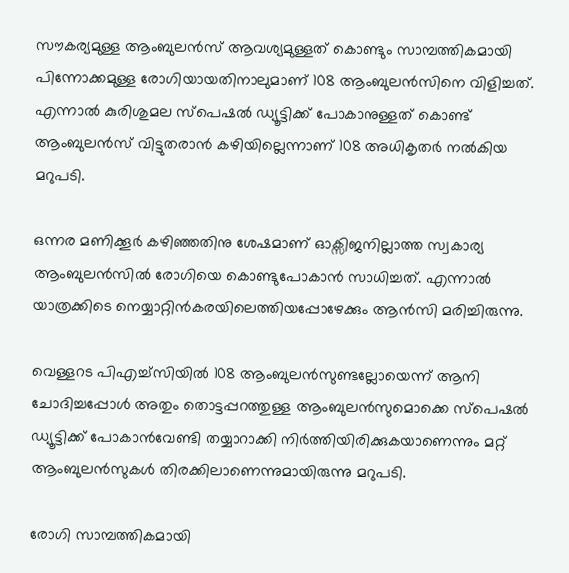സൗകര്യമുള്ള ആംബുലന്‍സ് ആവശ്യമുള്ളത് കൊണ്ടും സാമ്പത്തികമായി പിന്നോക്കമുള്ള രോഗിയായതിനാലുമാണ് 108 ആംബുലന്‍സിനെ വിളിച്ചത്.
എന്നാല്‍ കുരിശുമല സ്പെഷല്‍ ഡ്യൂട്ടിക്ക് പോകാനുള്ളത് കൊണ്ട് ആംബുലന്‍സ് വിട്ടുതരാന്‍ കഴിയില്ലെന്നാണ് 108 അധികൃതര്‍ നല്‍കിയ മറുപടി.

ഒന്നര മണിക്കൂര്‍ കഴിഞ്ഞതിനു ശേഷമാണ് ഓക്സിജനില്ലാത്ത സ്വകാര്യ ആംബുലന്‍സില്‍ രോഗിയെ കൊണ്ടുപോകാന്‍ സാധിച്ചത്. എന്നാല്‍ യാത്രക്കിടെ നെയ്യാറ്റിന്‍കരയിലെത്തിയപ്പോഴേക്കും ആന്‍സി മരിച്ചിരുന്നു.

വെള്ളറട പിഎച്ച്സിയില്‍ 108 ആംബുലന്‍സുണ്ടല്ലോയെന്ന് ആനി ചോദിച്ചപ്പോള്‍ അതും തൊട്ടപ്പറത്തുള്ള ആംബുലന്‍സുമൊക്കെ സ്പെഷല്‍ ഡ്യൂട്ടിക്ക് പോകാന്‍വേണ്ടി തയ്യാറാക്കി നിര്‍ത്തിയിരിക്കുകയാണെന്നും മറ്റ് ആംബുലന്‍സുകള്‍ തിരക്കിലാണെന്നുമായിരുന്നു മറുപടി.

രോഗി സാമ്പത്തികമായി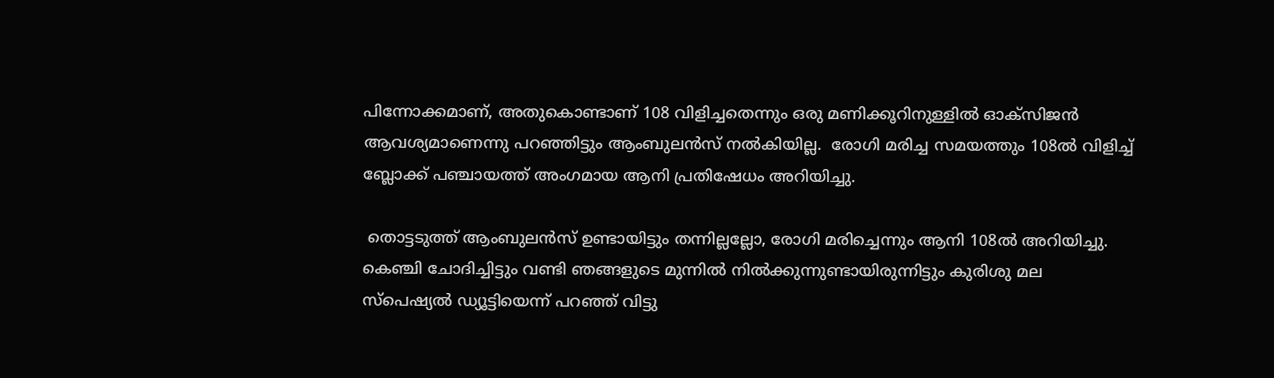പിന്നോക്കമാണ്, അതുകൊണ്ടാണ് 108 വിളിച്ചതെന്നും ഒരു മണിക്കൂറിനുള്ളില്‍ ഓക്സിജന്‍ ആവശ്യമാണെന്നു പറഞ്ഞിട്ടും ആംബുലന്‍സ് നല്‍കിയില്ല.  രോഗി മരിച്ച സമയത്തും 108ല്‍ വിളിച്ച് ബ്ലോക്ക് പഞ്ചായത്ത് അംഗമായ ആനി പ്രതിഷേധം അറിയിച്ചു.

 തൊട്ടടുത്ത് ആംബുലന്‍സ് ഉണ്ടായിട്ടും തന്നില്ലല്ലോ, രോഗി മരിച്ചെന്നും ആനി 108ല്‍ അറിയിച്ചു. കെഞ്ചി ചോദിച്ചിട്ടും വണ്ടി ഞങ്ങളുടെ മുന്നില്‍ നില്‍ക്കുന്നുണ്ടായിരുന്നിട്ടും കുരിശു മല സ്പെഷ്യല്‍ ഡ്യൂട്ടിയെന്ന് പറഞ്ഞ് വിട്ടു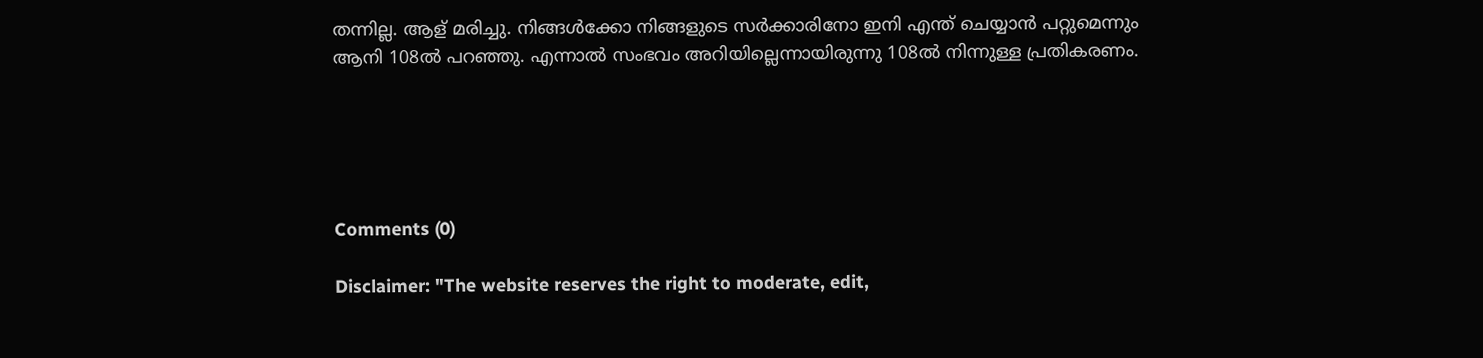തന്നില്ല. ആള് മരിച്ചു. നിങ്ങള്‍ക്കോ നിങ്ങളുടെ സര്‍ക്കാരിനോ ഇനി എന്ത് ചെയ്യാന്‍ പറ്റുമെന്നും ആനി 108ല്‍ പറഞ്ഞു. എന്നാല്‍ സംഭവം അറിയില്ലെന്നായിരുന്നു 108ല്‍ നിന്നുള്ള പ്രതികരണം.





Comments (0)

Disclaimer: "The website reserves the right to moderate, edit,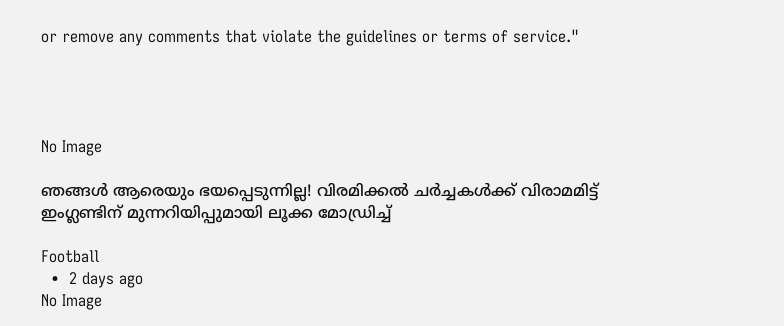or remove any comments that violate the guidelines or terms of service."




No Image

ഞങ്ങൾ ആരെയും ഭയപ്പെടുന്നില്ല! വിരമിക്കൽ ചർച്ചകൾക്ക് വിരാമമിട്ട് ഇംഗ്ലണ്ടിന് മുന്നറിയിപ്പുമായി ലൂക്ക മോഡ്രിച്ച്

Football
  •  2 days ago
No Image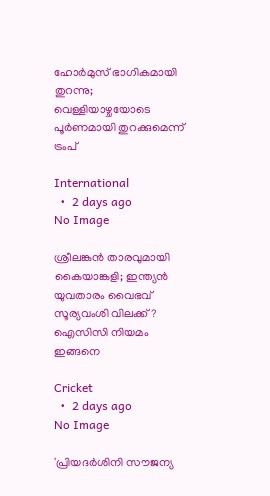ഹോര്‍മുസ് ഭാഗികമായി തുറന്നു; വെള്ളിയാഴ്ചയോടെ പൂര്‍ണമായി തുറക്കുമെന്ന് ട്രംപ്

International
  •  2 days ago
No Image

ശ്രീലങ്കൻ താരവുമായി കൈയാങ്കളി; ഇന്ത്യൻ യുവതാരം വൈഭവ് സൂര്യവംശി വിലക്ക് ? ഐസിസി നിയമം ഇങ്ങനെ

Cricket
  •  2 days ago
No Image

'പ്രിയദര്‍ശിനി സൗജന്യ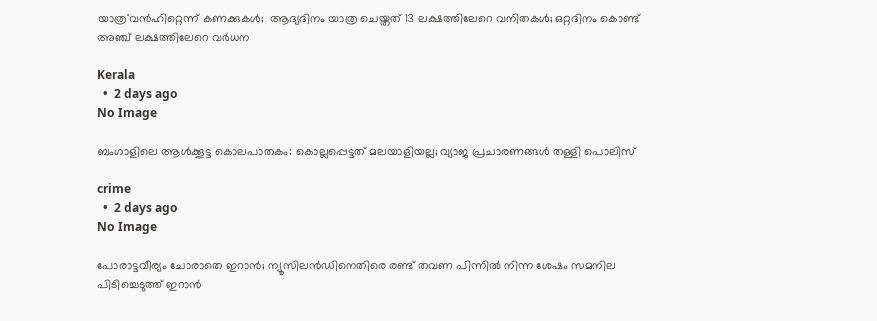യാത്ര'വന്‍ഹിറ്റെന്ന് കണക്കുകള്‍;  ആദ്യദിനം യാത്ര ചെയ്തത് 13 ലക്ഷത്തിലേറെ വനിതകള്‍; ഒറ്റദിനം കൊണ്ട് അഞ്ച് ലക്ഷത്തിലേറെ വര്‍ധന

Kerala
  •  2 days ago
No Image

ബംഗാളിലെ ആൾക്കൂട്ട കൊലപാതകം: കൊല്ലപ്പെട്ടത് മലയാളിയല്ല; വ്യാജ പ്രചാരണങ്ങൾ തള്ളി പൊലിസ്

crime
  •  2 days ago
No Image

പോരാട്ടവീര്യം ചോരാതെ ഇറാൻ; ന്യൂസിലൻഡിനെതിരെ രണ്ട് തവണ പിന്നിൽ നിന്ന ശേഷം സമനില പിടിച്ചെടുത്ത് ഇറാൻ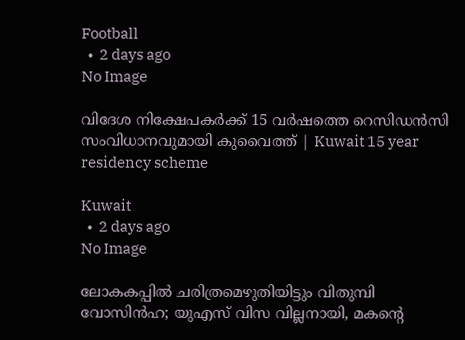Football
  •  2 days ago
No Image

വിദേശ നിക്ഷേപകര്‍ക്ക് 15 വര്‍ഷത്തെ റെസിഡന്‍സി സംവിധാനവുമായി കുവൈത്ത് | Kuwait 15 year residency scheme

Kuwait
  •  2 days ago
No Image

ലോകകപ്പിൽ ചരിത്രമെഴുതിയിട്ടും വിതുമ്പി വോസിൻഹ; യുഎസ് വിസ വില്ലനായി, മകന്റെ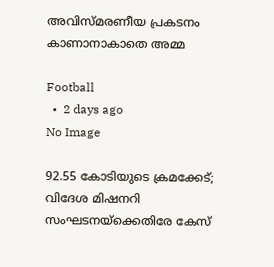അവിസ്മരണീയ പ്രകടനം കാണാനാകാതെ അമ്മ

Football
  •  2 days ago
No Image

92.55 കോടിയുടെ ക്രമക്കേട്; വിദേശ മിഷനറി സംഘടനയ്‌ക്കെതിരേ കേസ്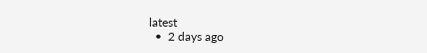latest
  •  2 days ago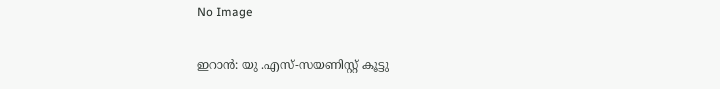No Image

ഇറാൻ: യു .എസ്-സയണിസ്റ്റ് കൂട്ടു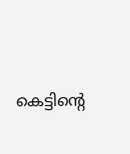കെട്ടിന്റെ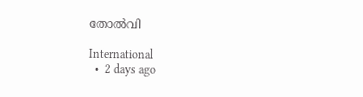തോൽവി

International
  •  2 days ago